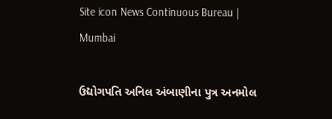Site icon News Continuous Bureau | Mumbai

ઉદ્યોગપતિ અનિલ અંબાણીના પુત્ર અનમોલ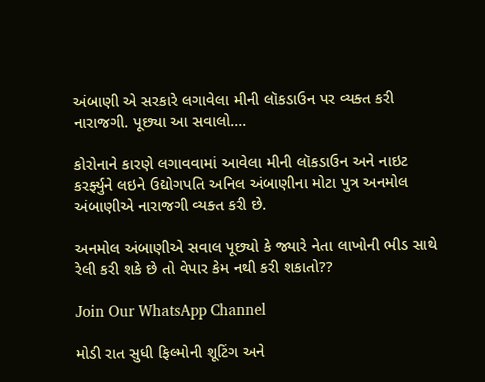અંબાણી એ સરકારે લગાવેલા મીની લૉકડાઉન પર વ્યક્ત કરી નારાજગી. પૂછ્યા આ સવાલો….

કોરોનાને કારણે લગાવવામાં આવેલા મીની લૉકડાઉન અને નાઇટ કરર્ફ્યુને લઇને ઉદ્યોગપતિ અનિલ અંબાણીના મોટા પુત્ર અનમોલ અંબાણીએ નારાજગી વ્યક્ત કરી છે.

અનમોલ અંબાણીએ સવાલ પૂછ્યો કે જ્યારે નેતા લાખોની ભીડ સાથે રેલી કરી શકે છે તો વેપાર કેમ નથી કરી શકાતો??

Join Our WhatsApp Channel

મોડી રાત સુધી ફિલ્મોની શૂટિંગ અને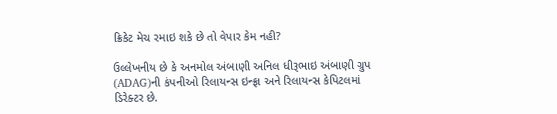ક્રિકેટ મેચ રમાઇ શકે છે તો વેપાર કેમ નહી?

ઉલ્લેખનીય છે કે અનમોલ અંબાણી અનિલ ધીરૂભાઇ અંબાણી ગ્રુપ (ADAG)ની કંપનીઓ રિલાયન્સ ઇન્ફ્રા અને રિલાયન્સ કેપિટલમાં ડિરેક્ટર છે.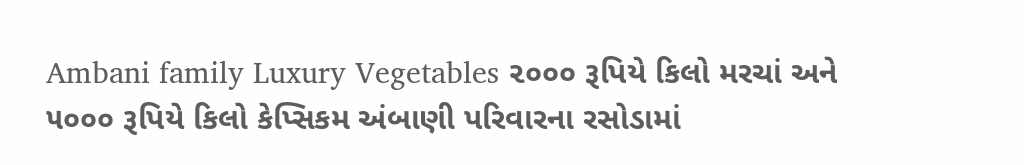Ambani family Luxury Vegetables ૨૦૦૦ રૂપિયે કિલો મરચાં અને ૫૦૦૦ રૂપિયે કિલો કેપ્સિકમ અંબાણી પરિવારના રસોડામાં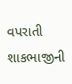વપરાતી શાકભાજીની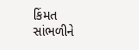કિંમત સાંભળીને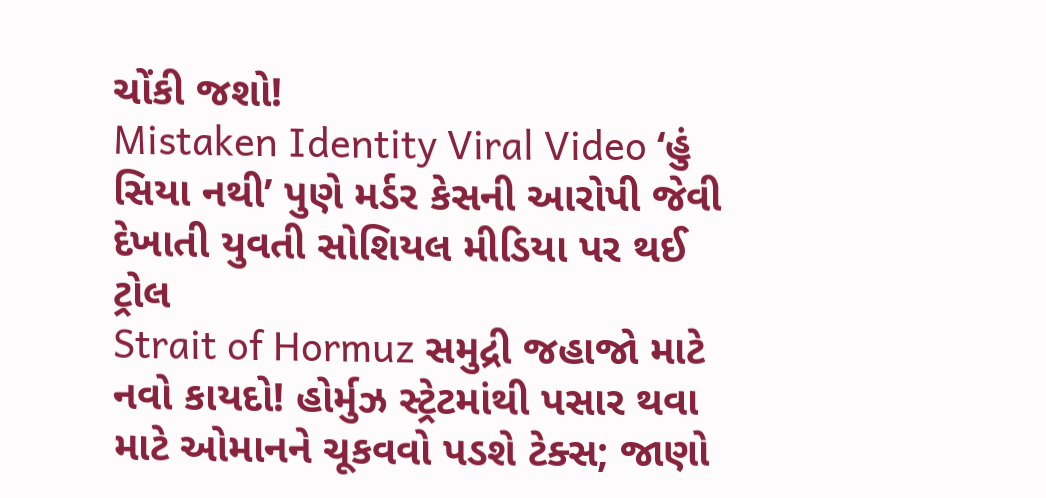ચોંકી જશો!
Mistaken Identity Viral Video ‘હું સિયા નથી’ પુણે મર્ડર કેસની આરોપી જેવી દેખાતી યુવતી સોશિયલ મીડિયા પર થઈ ટ્રોલ
Strait of Hormuz સમુદ્રી જહાજો માટે નવો કાયદો! હોર્મુઝ સ્ટ્રેટમાંથી પસાર થવા માટે ઓમાનને ચૂકવવો પડશે ટેક્સ; જાણો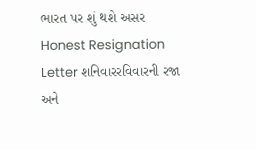ભારત પર શું થશે અસર
Honest Resignation Letter શનિવારરવિવારની રજા અને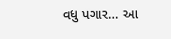વધુ પગાર… આ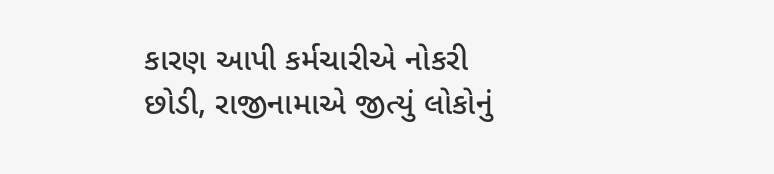કારણ આપી કર્મચારીએ નોકરી છોડી, રાજીનામાએ જીત્યું લોકોનું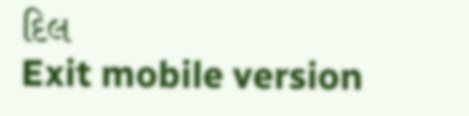દિલ
Exit mobile version